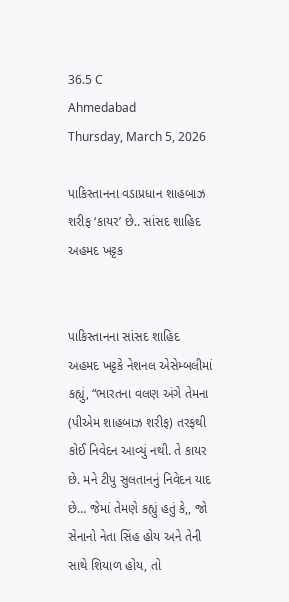36.5 C
Ahmedabad
Thursday, March 5, 2026

પાકિસ્તાનના વડાપ્રધાન શાહબાઝ શરીફ ‘કાયર’ છે.. સાંસદ શાહિદ અહમદ ખટ્ટક


પાકિસ્તાનના સાંસદ શાહિદ અહમદ ખટ્ટકે નેશનલ એસેમ્બલીમાં કહ્યું, “ભારતના વલણ અંગે તેમના (પીએમ શાહબાઝ શરીફ) તરફથી કોઈ નિવેદન આવ્યું નથી. તે કાયર છે. મને ટીપુ સુલતાનનું નિવેદન યાદ છે… જેમાં તેમણે કહ્યું હતું કે,, જો સેનાનો નેતા સિંહ હોય અને તેની સાથે શિયાળ હોય, તો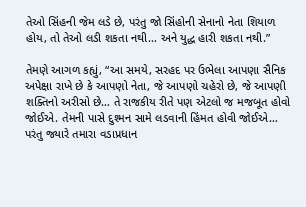તેઓ સિંહની જેમ લડે છે, પરંતુ જો સિંહોની સેનાનો નેતા શિયાળ હોય, તો તેઓ લડી શકતા નથી… અને યુદ્ધ હારી શકતા નથી.”

તેમણે આગળ કહ્યું, “આ સમયે, સરહદ પર ઉભેલા આપણા સૈનિક અપેક્ષા રાખે છે કે આપણો નેતા, જે આપણો ચહેરો છે, જે આપણી શક્તિનો અરીસો છે… તે રાજકીય રીતે પણ એટલો જ મજબૂત હોવો જોઈએ. તેમની પાસે દુશ્મન સામે લડવાની હિંમત હોવી જોઈએ… પરંતુ જ્યારે તમારા વડાપ્રધાન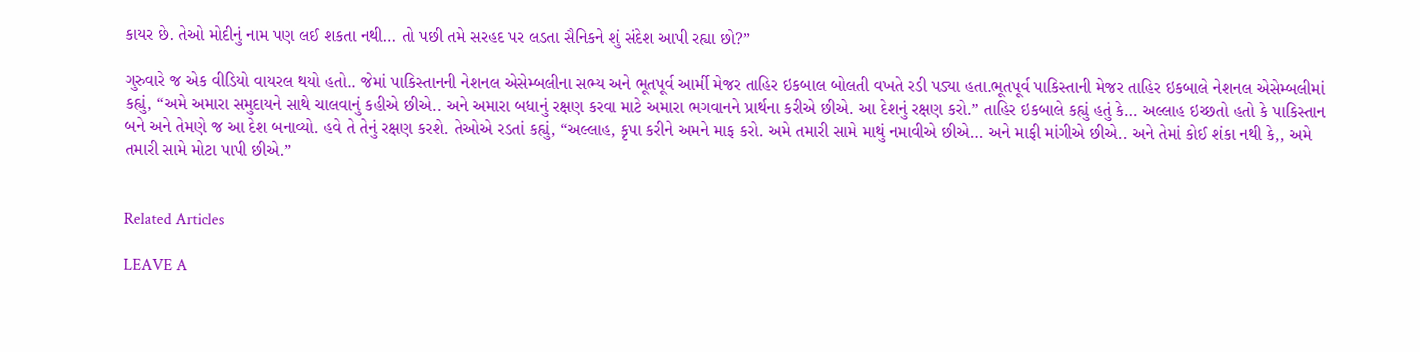કાયર છે. તેઓ મોદીનું નામ પણ લઈ શકતા નથી… તો પછી તમે સરહદ પર લડતા સૈનિકને શું સંદેશ આપી રહ્યા છો?”

ગુરુવારે જ એક વીડિયો વાયરલ થયો હતો.. જેમાં પાકિસ્તાનની નેશનલ એસેમ્બલીના સભ્ય અને ભૂતપૂર્વ આર્મી મેજર તાહિર ઇકબાલ બોલતી વખતે રડી પડ્યા હતા.ભૂતપૂર્વ પાકિસ્તાની મેજર તાહિર ઇકબાલે નેશનલ એસેમ્બલીમાં કહ્યું, “અમે અમારા સમુદાયને સાથે ચાલવાનું કહીએ છીએ.. અને અમારા બધાનું રક્ષણ કરવા માટે અમારા ભગવાનને પ્રાર્થના કરીએ છીએ. આ દેશનું રક્ષણ કરો.” તાહિર ઇકબાલે કહ્યું હતું કે… અલ્લાહ ઇચ્છતો હતો કે પાકિસ્તાન બને અને તેમણે જ આ દેશ બનાવ્યો. હવે તે તેનું રક્ષણ કરશે. તેઓએ રડતાં કહ્યું, “અલ્લાહ, કૃપા કરીને અમને માફ કરો. અમે તમારી સામે માથું નમાવીએ છીએ… અને માફી માંગીએ છીએ.. અને તેમાં કોઈ શંકા નથી કે,, અમે તમારી સામે મોટા પાપી છીએ.”


Related Articles

LEAVE A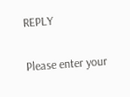REPLY

Please enter your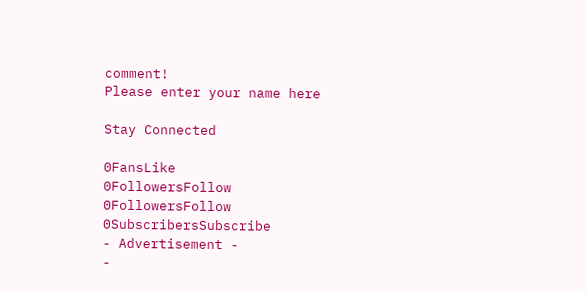comment!
Please enter your name here

Stay Connected

0FansLike
0FollowersFollow
0FollowersFollow
0SubscribersSubscribe
- Advertisement -
-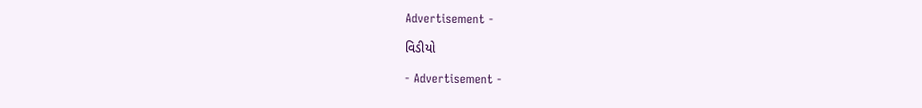Advertisement -

વિડીયો

- Advertisement -